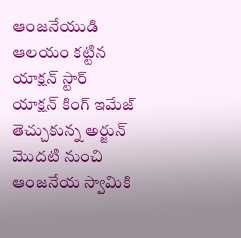ఆంజనేయుడి ఆలయం కట్టిన యాక్షన్ స్టార్
యాక్షన్ కింగ్ ఇమేజ్ తెచ్చుకున్న అర్జున్ మొదటి నుంచి ఆంజనేయ స్వామికి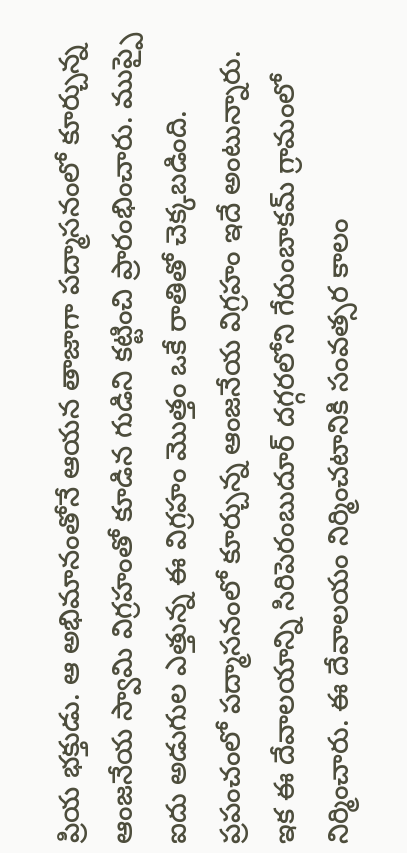ప్రియ భక్తుడు. ఆ అభిమానంతోనే ఆయన తాజాగా పద్మాసనంలో కూర్చున్న ఆంజనేయ స్వామి విగ్రహంతో కూడిన గుడిని కట్టించి ప్రారంభించారు. ముప్పై ఐదు అడుగుల ఎత్తున్న ఈ విగ్రహం మొత్తం ఒకే రాతితో చెక్కబడింది. ప్రపంచంలో పద్మాసనంలో కూర్చున్న ఆంజనేయ విగ్రహం ఇదే అంటున్నారు. ఇక ఈ దేవాలయాన్ని సిరిపెరంబుదూర్ దగ్గరలోని గేరుంబాకమ్ గ్రామంలో నిర్మించారు. ఈ దేవాలయం నిర్మించటానికి సంవత్సర కాలం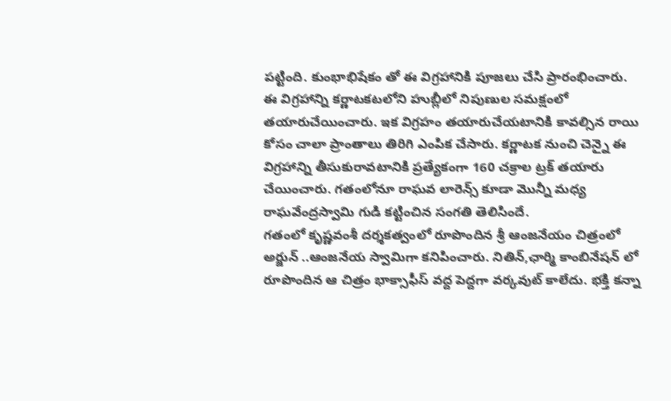పట్టింది. కుంభాభిషేకం తో ఈ విగ్రహానికి పూజలు చేసి ప్రారంభించారు.
ఈ విగ్రహాన్ని కర్ణాటకటలోని హుబ్లీలో నిపుణుల సమక్షంలో తయారుచేయించారు. ఇక విగ్రహం తయారుచేయటానికి కావల్సిన రాయి కోసం చాలా ప్రాంతాలు తిరిగి ఎంపిక చేసారు. కర్ణాటక నుంచి చెన్నై ఈ విగ్రహాన్ని తీసుకురావటానికి ప్రత్యేకంగా 160 చక్రాల ట్రక్ తయారు చేయించారు. గతంలోనూ రాఘవ లారెన్స్ కూడా మొన్నీ మధ్య రాఘవేంద్రస్వామి గుడి కట్టించిన సంగతి తెలిసిందే.
గతంలో కృష్ణవంశీ దర్శకత్వంలో రూపొందిన శ్రీ ఆంజనేయం చిత్రంలో అర్జున్ ..ఆంజనేయ స్వామిగా కనిపించారు. నితిన్,ఛార్మి కాంబినేషన్ లో రూపొందిన ఆ చిత్రం భాక్సాఫీస్ వద్ద పెద్దగా వర్కవుట్ కాలేదు. భక్తి కన్నా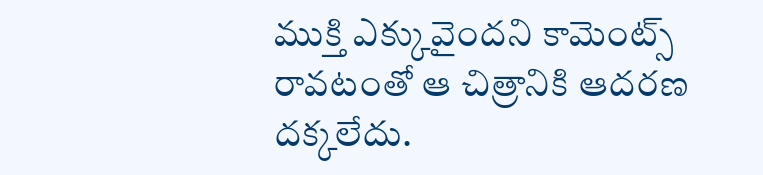ముక్తి ఎక్కువైందని కామెంట్స్ రావటంతో ఆ చిత్రానికి ఆదరణ దక్కలేదు.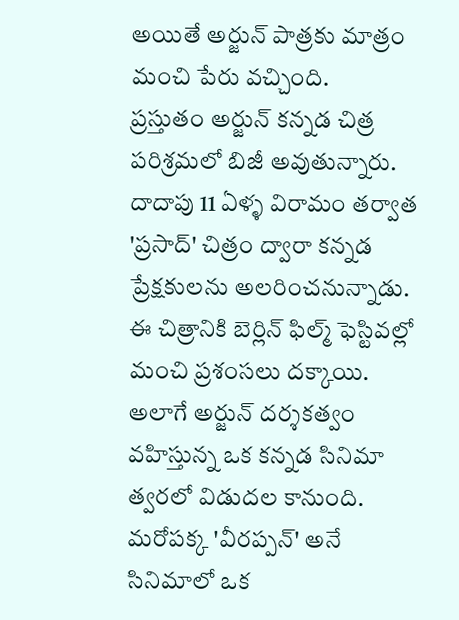అయితే అర్జున్ పాత్రకు మాత్రం మంచి పేరు వచ్చింది.
ప్రస్తుతం అర్జున్ కన్నడ చిత్ర పరిశ్రమలో బిజీ అవుతున్నారు. దాదాపు 11 ఏళ్ళ విరామం తర్వాత 'ప్రసాద్' చిత్రం ద్వారా కన్నడ ప్రేక్షకులను అలరించనున్నాడు. ఈ చిత్రానికి బెర్లిన్ ఫిల్మ్ ఫెస్టివల్లో మంచి ప్రశంసలు దక్కాయి. అలాగే అర్జున్ దర్శకత్వం వహిస్తున్న ఒక కన్నడ సినిమా త్వరలో విడుదల కానుంది. మరోపక్క 'వీరప్పన్' అనే సినిమాలో ఒక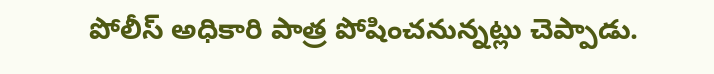పోలీస్ అధికారి పాత్ర పోషించనున్నట్లు చెప్పాడు.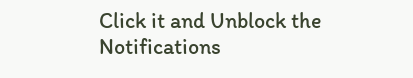Click it and Unblock the Notifications